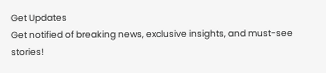Get Updates
Get notified of breaking news, exclusive insights, and must-see stories!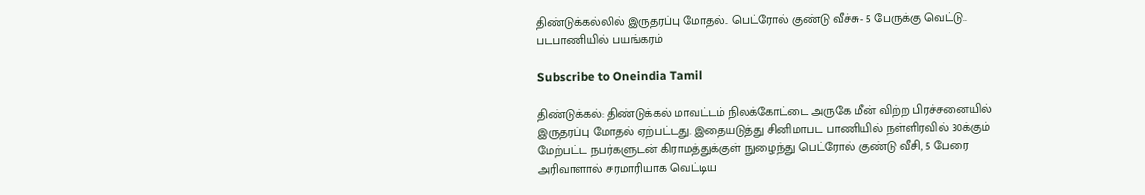திண்டுக்கல்லில் இருதரப்பு மோதல்.. பெட்ரோல் குண்டு வீச்சு- 5 பேருக்கு வெட்டு.. படபாணியில் பயங்கரம்

Subscribe to Oneindia Tamil

திண்டுக்கல்: திண்டுக்கல் மாவட்டம் நிலக்கோட்டை அருகே மீன் விற்ற பிரச்சனையில் இருதரப்பு மோதல் ஏற்பட்டது. இதையடுத்து சினிமாபட பாணியில் நள்ளிரவில் 30க்கும் மேற்பட்ட நபர்களுடன் கிராமத்துக்குள் நுழைந்து பெட்ரோல் குண்டு வீசி, 5 பேரை அரிவாளால் சரமாரியாக வெட்டிய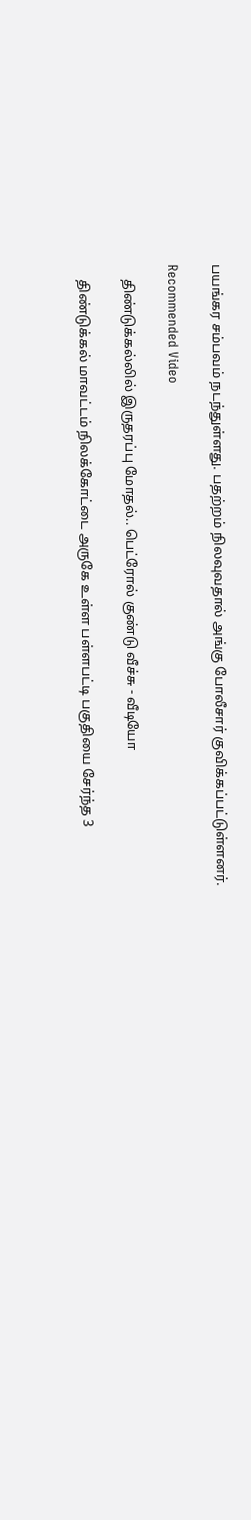பயங்கர சம்பவம் நடந்துள்ளது. பதற்றம் நிலவுவதால் அங்கு போலீசார் குவிக்கப்பட்டுள்ளனர்.

Recommended Video

    திண்டுக்கல்லில் இருதரப்பு மோதல்.. பெட்ரோல் குண்டு வீச்சு - வீடியோ

    திண்டுக்கல் மாவட்டம் நிலக்கோட்டை அருகே உள்ள பள்ளபட்டி பகுதியை சேர்ந்த 3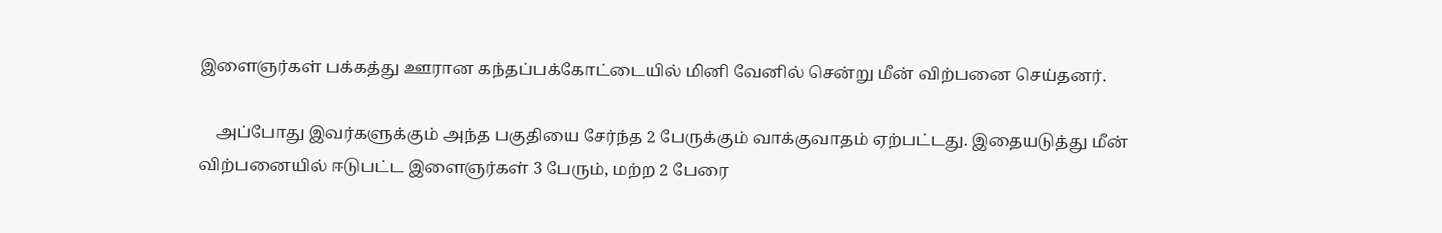இளைஞர்கள் பக்கத்து ஊரான கந்தப்பக்கோட்டையில் மினி வேனில் சென்று மீன் விற்பனை செய்தனர்.

    அப்போது இவர்களுக்கும் அந்த பகுதியை சேர்ந்த 2 பேருக்கும் வாக்குவாதம் ஏற்பட்டது. இதையடுத்து மீன் விற்பனையில் ஈடுபட்ட இளைஞர்கள் 3 பேரும், மற்ற 2 பேரை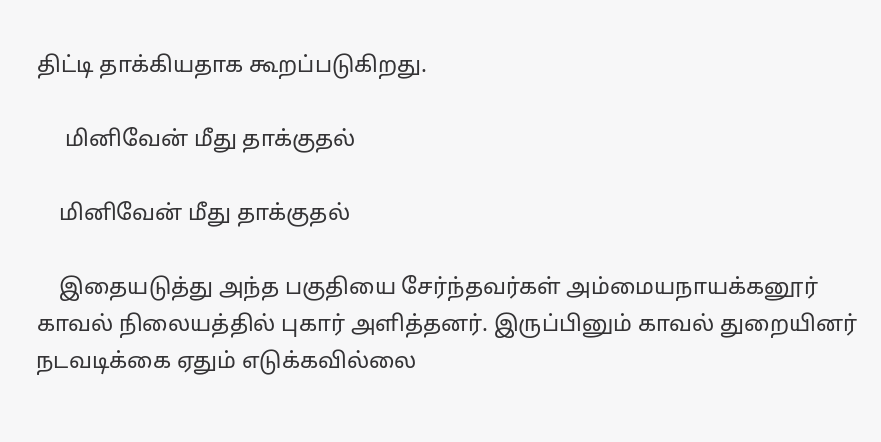திட்டி தாக்கியதாக கூறப்படுகிறது.

     மினிவேன் மீது தாக்குதல்

    மினிவேன் மீது தாக்குதல்

    இதையடுத்து அந்த பகுதியை சேர்ந்தவர்கள் அம்மையநாயக்கனூர் காவல் நிலையத்தில் புகார் அளித்தனர். இருப்பினும் காவல் துறையினர் நடவடிக்கை ஏதும் எடுக்கவில்லை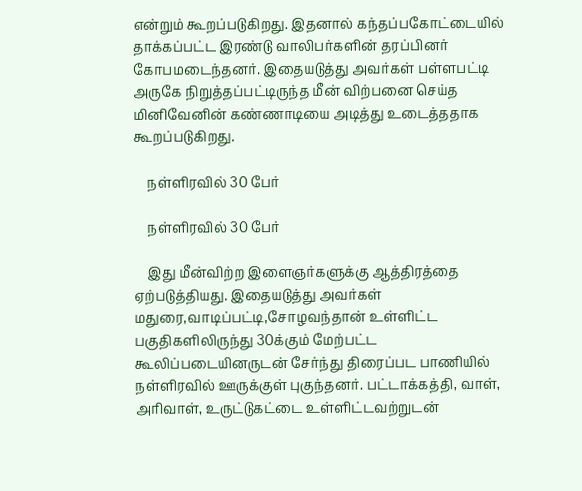என்றும் கூறப்படுகிறது. இதனால் கந்தப்பகோட்டையில் தாக்கப்பட்ட இரண்டு வாலிபர்களின் தரப்பினர் கோபமடைந்தனர். இதையடுத்து அவர்கள் பள்ளபட்டி அருகே நிறுத்தப்பட்டிருந்த மீன் விற்பனை செய்த மினிவேனின் கண்ணாடியை அடித்து உடைத்ததாக கூறப்படுகிறது.

    நள்ளிரவில் 30 பேர்

    நள்ளிரவில் 30 பேர்

    இது மீன்விற்ற இளைஞர்களுக்கு ஆத்திரத்தை ஏற்படுத்தியது. இதையடுத்து அவர்கள் மதுரை,வாடிப்பட்டி,சோழவந்தான் உள்ளிட்ட பகுதிகளிலிருந்து 30க்கும் மேற்பட்ட கூலிப்படையினருடன் சேர்ந்து திரைப்பட பாணியில் நள்ளிரவில் ஊருக்குள் புகுந்தனர். பட்டாக்கத்தி, வாள், அரிவாள், உருட்டுகட்டை உள்ளிட்டவற்றுடன்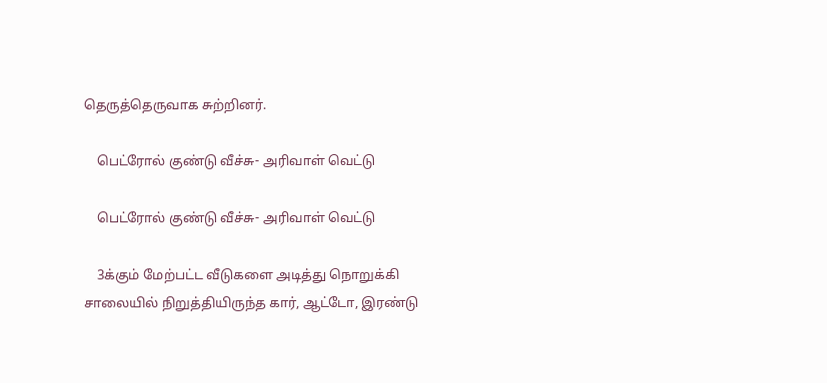தெருத்தெருவாக சுற்றினர்.

    பெட்ரோல் குண்டு வீச்சு- அரிவாள் வெட்டு

    பெட்ரோல் குண்டு வீச்சு- அரிவாள் வெட்டு

    3க்கும் மேற்பட்ட வீடுகளை அடித்து நொறுக்கி சாலையில் நிறுத்தியிருந்த கார், ஆட்டோ, இரண்டு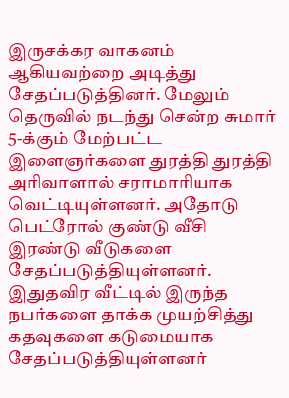இருசக்கர வாகனம் ஆகியவற்றை அடித்து சேதப்படுத்தினர். மேலும் தெருவில் நடந்து சென்ற சுமார் 5-க்கும் மேற்பட்ட இளைஞர்களை துரத்தி துரத்தி அரிவாளால் சராமாரியாக வெட்டியுள்ளனர். அதோடு பெட்ரோல் குண்டு வீசி இரண்டு வீடுகளை சேதப்படுத்தியுள்ளனர். இதுதவிர வீட்டில் இருந்த நபர்களை தாக்க முயற்சித்து கதவுகளை கடுமையாக சேதப்படுத்தியுள்ளனர்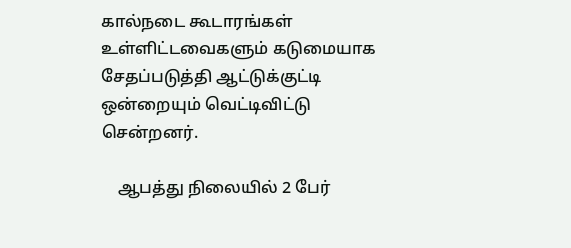கால்நடை கூடாரங்கள் உள்ளிட்டவைகளும் கடுமையாக சேதப்படுத்தி ஆட்டுக்குட்டி ஒன்றையும் வெட்டிவிட்டு சென்றனர்.

    ஆபத்து நிலையில் 2 பேர்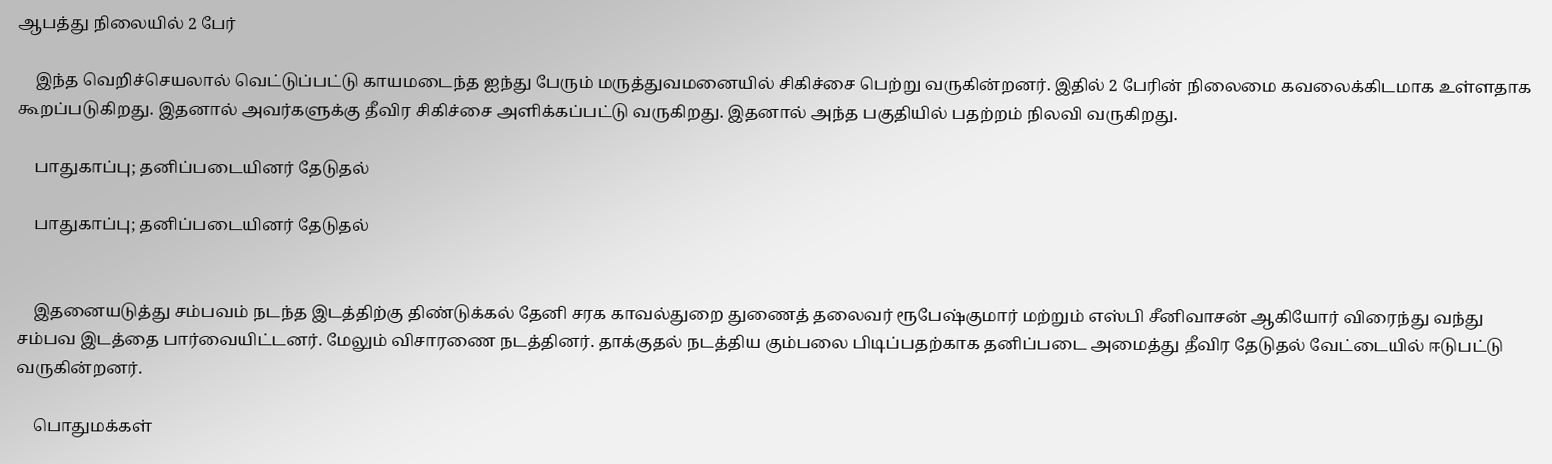ஆபத்து நிலையில் 2 பேர்

    இந்த வெறிச்செயலால் வெட்டுப்பட்டு காயமடைந்த ஐந்து பேரும் மருத்துவமனையில் சிகிச்சை பெற்று வருகின்றனர். இதில் 2 பேரின் நிலைமை கவலைக்கிடமாக உள்ளதாக கூறப்படுகிறது. இதனால் அவர்களுக்கு தீவிர சிகிச்சை அளிக்கப்பட்டு வருகிறது. இதனால் அந்த பகுதியில் பதற்றம் நிலவி வருகிறது.

    பாதுகாப்பு; தனிப்படையினர் தேடுதல்

    பாதுகாப்பு; தனிப்படையினர் தேடுதல்


    இதனையடுத்து சம்பவம் நடந்த இடத்திற்கு திண்டுக்கல் தேனி சரக காவல்துறை துணைத் தலைவர் ரூபேஷ்குமார் மற்றும் எஸ்பி சீனிவாசன் ஆகியோர் விரைந்து வந்து சம்பவ இடத்தை பார்வையிட்டனர். மேலும் விசாரணை நடத்தினர். தாக்குதல் நடத்திய கும்பலை பிடிப்பதற்காக தனிப்படை அமைத்து தீவிர தேடுதல் வேட்டையில் ஈடுபட்டு வருகின்றனர்.

    பொதுமக்கள்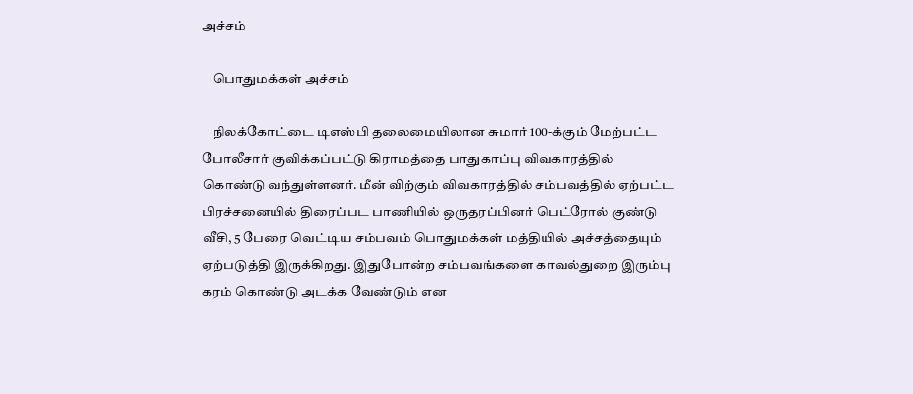அச்சம்

    பொதுமக்கள் அச்சம்

    நிலக்கோட்டை டிஎஸ்பி தலைமையிலான சுமார் 100-க்கும் மேற்பட்ட போலீசார் குவிக்கப்பட்டு கிராமத்தை பாதுகாப்பு விவகாரத்தில் கொண்டு வந்துள்ளனர். மீன் விற்கும் விவகாரத்தில் சம்பவத்தில் ஏற்பட்ட பிரச்சனையில் திரைப்பட பாணியில் ஒருதரப்பினர் பெட்ரோல் குண்டு வீசி, 5 பேரை வெட்டிய சம்பவம் பொதுமக்கள் மத்தியில் அச்சத்தையும் ஏற்படுத்தி இருக்கிறது. இதுபோன்ற சம்பவங்களை காவல்துறை இரும்பு கரம் கொண்டு அடக்க வேண்டும் என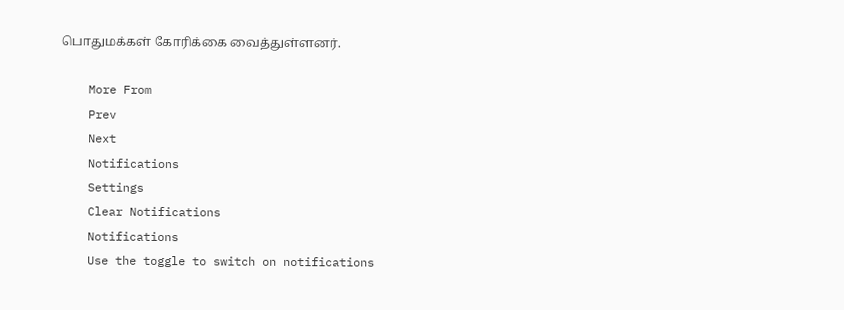பொதுமக்கள் கோரிக்கை வைத்துள்ளனர்.

    More From
    Prev
    Next
    Notifications
    Settings
    Clear Notifications
    Notifications
    Use the toggle to switch on notifications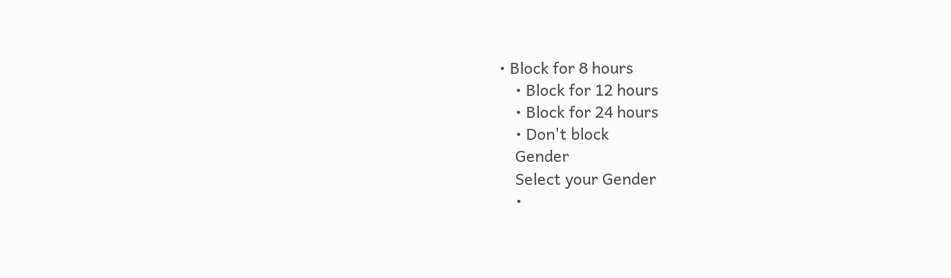• Block for 8 hours
    • Block for 12 hours
    • Block for 24 hours
    • Don't block
    Gender
    Select your Gender
    •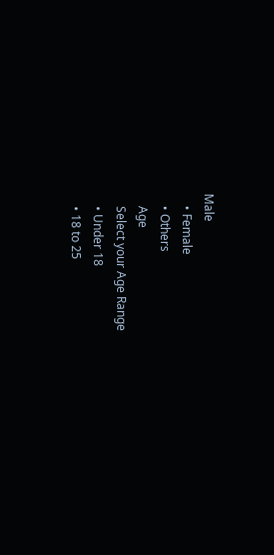Male
    • Female
    • Others
    Age
    Select your Age Range
    • Under 18
    • 18 to 25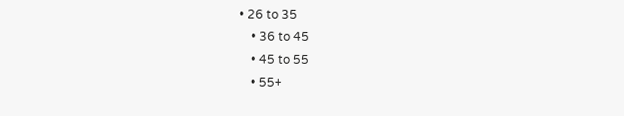• 26 to 35
    • 36 to 45
    • 45 to 55
    • 55+